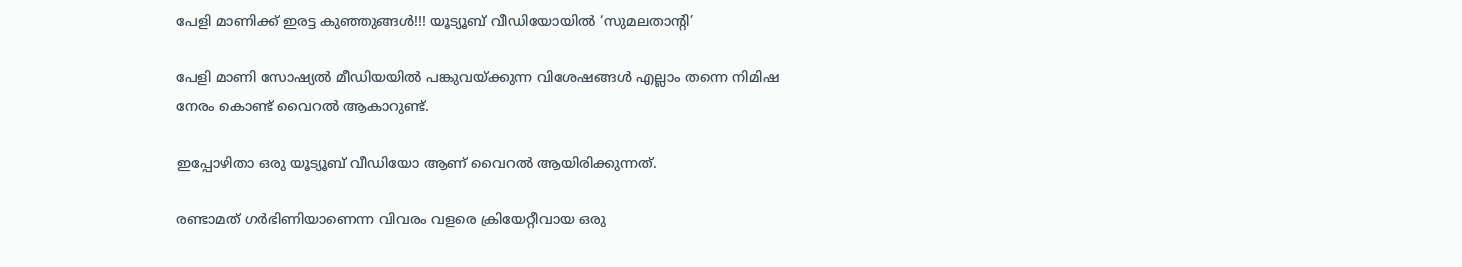പേളി മാണിക്ക്‌ ഇരട്ട കുഞ്ഞുങ്ങൾ!!! യൂട്യൂബ് വീഡിയോയിൽ ‘സുമലതാന്റി’

പേളി മാണി സോഷ്യൽ മീഡിയയിൽ പങ്കുവയ്ക്കുന്ന വിശേഷങ്ങൾ എല്ലാം തന്നെ നിമിഷ നേരം കൊണ്ട് വൈറൽ ആകാറുണ്ട്.

ഇപ്പോഴിതാ ഒരു യൂട്യൂബ് വീഡിയോ ആണ് വൈറൽ ആയിരിക്കുന്നത്.

രണ്ടാമത് ഗർഭിണിയാണെന്ന വിവരം വളരെ ക്രിയേറ്റീവായ ഒരു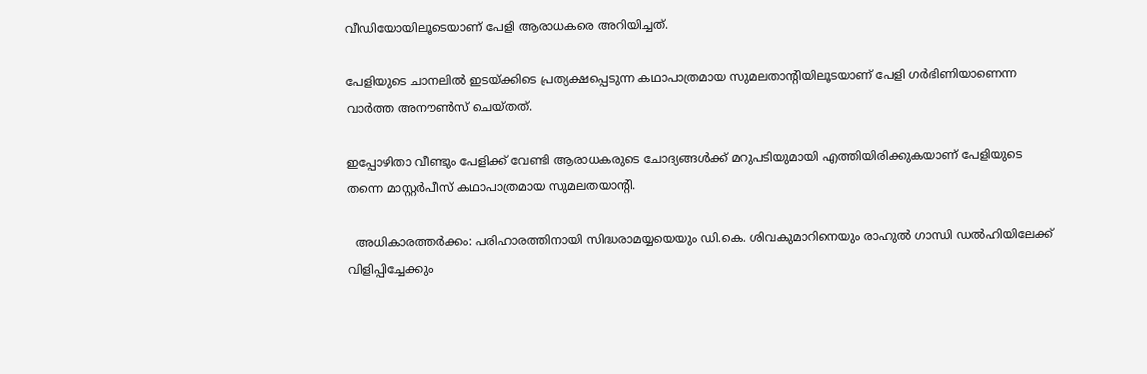വീഡിയോയിലൂടെയാണ് പേളി ആരാധകരെ അറിയിച്ചത്.

പേളിയുടെ ചാനലിൽ ഇടയ്ക്കിടെ പ്രത്യക്ഷപ്പെടുന്ന കഥാപാത്രമായ സുമലതാന്റിയിലൂടയാണ് പേളി ഗർഭിണിയാണെന്ന വാർത്ത അനൗൺസ് ചെയ്തത്.

ഇപ്പോഴിതാ വീണ്ടും പേളിക്ക് വേണ്ടി ആരാധകരുടെ ചോദ്യങ്ങൾക്ക് മറുപടിയുമായി എത്തിയിരിക്കുകയാണ് പേളിയുടെ തന്നെ മാസ്റ്റർപീസ് കഥാപാത്രമായ സുമലതയാന്റി.

  അധികാരത്തർക്കം: പരിഹാരത്തിനായി സിദ്ധരാമയ്യയെയും ഡി.കെ. ശിവകുമാറിനെയും രാഹുൽ ഗാന്ധി ഡൽഹിയിലേക്ക് വിളിപ്പിച്ചേക്കും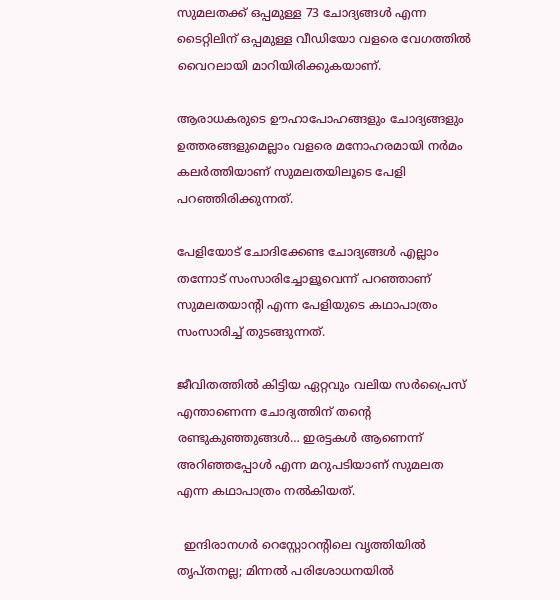സുമലതക്ക് ഒപ്പമുള്ള 73 ചോദ്യങ്ങൾ എന്ന ടൈറ്റിലിന് ഒപ്പമുള്ള വീഡിയോ വളരെ വേഗത്തിൽ വൈറലായി മാറിയിരിക്കുകയാണ്.

ആരാധകരുടെ ഊഹാപോഹങ്ങളും ചോദ്യങ്ങളും ഉത്തരങ്ങളുമെല്ലാം വളരെ മനോഹരമായി നർമം കലർത്തിയാണ് സുമലതയിലൂടെ പേളി പറഞ്ഞിരിക്കുന്നത്.

പേളിയോട് ചോദിക്കേണ്ട ചോദ്യങ്ങൾ എല്ലാം തന്നോട് സംസാരിച്ചോളൂവെന്ന് പറഞ്ഞാണ് സുമലതയാന്റി എന്ന പേളിയുടെ കഥാപാത്രം സംസാരിച്ച് തുടങ്ങുന്നത്.

ജീവിതത്തിൽ കിട്ടിയ ഏറ്റവും വലിയ സർപ്രൈസ് എന്താണെന്ന ചോദ്യത്തിന് തന്റെ രണ്ടുകുഞ്ഞുങ്ങൾ… ഇരട്ടകൾ ആണെന്ന് അറിഞ്ഞപ്പോൾ എന്ന മറുപടിയാണ് സുമലത എന്ന കഥാപാത്രം നൽകിയത്.

  ഇന്ദിരാനഗർ റെസ്റ്റോറന്റിലെ വൃത്തിയിൽ തൃപ്തനല്ല; മിന്നൽ പരിശോധനയിൽ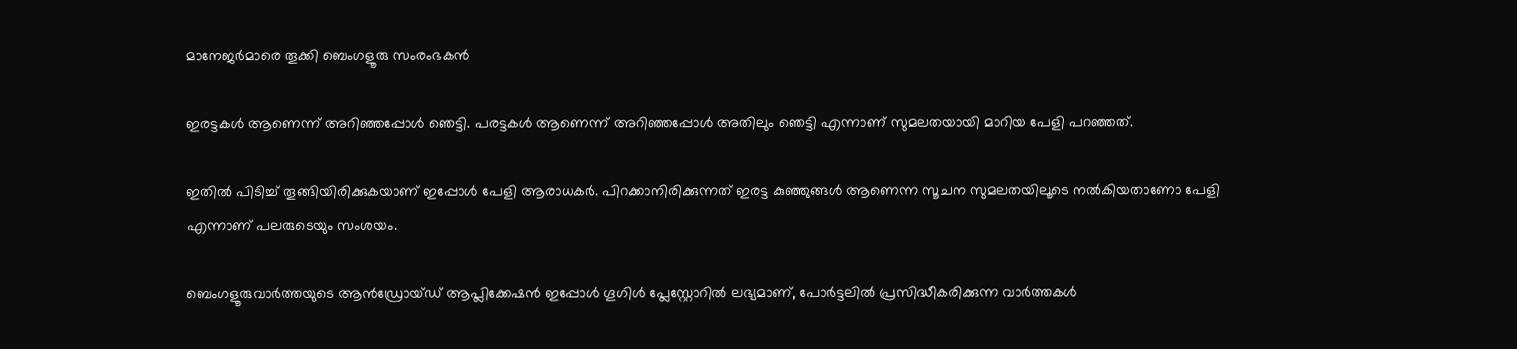മാനേജർമാരെ തൂക്കി ബെംഗളൂരു സംരംഭകൻ

ഇരട്ടകൾ ആണെന്ന് അറിഞ്ഞപ്പോൾ ഞെട്ടി. പരട്ടകൾ ആണെന്ന് അറിഞ്ഞപ്പോൾ അതിലും ഞെട്ടി എന്നാണ് സുമലതയായി മാറിയ പേളി പറഞ്ഞത്.

ഇതിൽ പിടിച്ച് തൂങ്ങിയിരിക്കുകയാണ് ഇപ്പോൾ പേളി ആരാധകർ. പിറക്കാനിരിക്കുന്നത് ഇരട്ട കുഞ്ഞുങ്ങൾ ആണെന്ന സൂചന സുമലതയിലൂടെ നൽകിയതാണോ പേളി എന്നാണ് പലരുടെയും സംശയം.

ബെംഗളൂരുവാർത്തയുടെ ആൻഡ്രോയ്ഡ് ആപ്ലിക്കേഷൻ ഇപ്പോൾ ഗൂഗിൾ പ്ലേസ്റ്റോറിൽ ലഭ്യമാണ്, പോർട്ടലിൽ പ്രസിദ്ധീകരിക്കുന്ന വാർത്തകൾ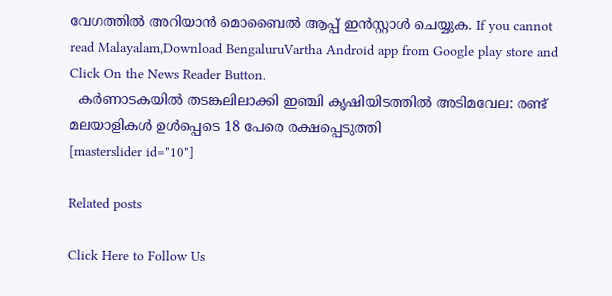വേഗത്തിൽ അറിയാൻ മൊബൈൽ ആപ്പ് ഇൻസ്റ്റാൾ ചെയ്യുക. If you cannot read Malayalam,Download BengaluruVartha Android app from Google play store and Click On the News Reader Button.
  കർണാടകയിൽ തടങ്കലിലാക്കി ഇഞ്ചി കൃഷിയിടത്തിൽ അടിമവേല: രണ്ട് മലയാളികൾ ഉൾപ്പെടെ 18 പേരെ രക്ഷപ്പെടുത്തി
[masterslider id="10"]

Related posts

Click Here to Follow Us